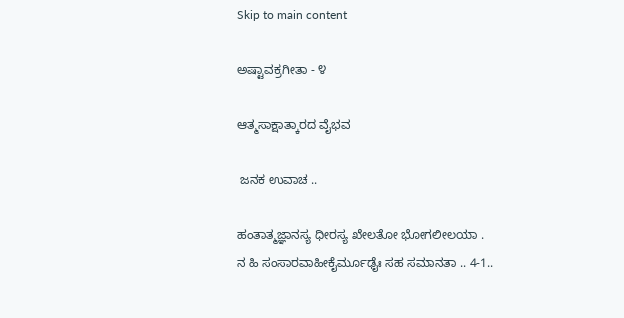Skip to main content

ಅಷ್ಟಾವಕ್ರಗೀತಾ - ೪

ಆತ್ಮಸಾಕ್ಷಾತ್ಕಾರದ ವೈಭವ

 ಜನಕ ಉವಾಚ ..

ಹಂತಾತ್ಮಜ್ಞಾನಸ್ಯ ಧೀರಸ್ಯ ಖೇಲತೋ ಭೋಗಲೀಲಯಾ .
ನ ಹಿ ಸಂಸಾರವಾಹೀಕೈರ್ಮೂಢೈಃ ಸಹ ಸಮಾನತಾ .. 4-1..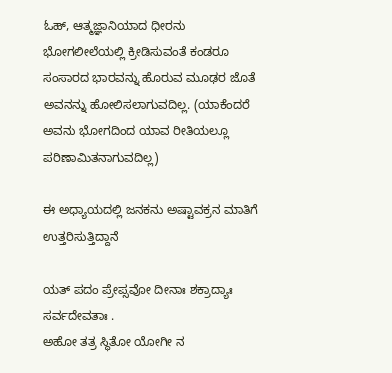ಓಹ್, ಆತ್ಮಜ್ಞಾನಿಯಾದ ಧೀರನು ಭೋಗಲೀಲೆಯಲ್ಲಿ ಕ್ರೀಡಿಸುವಂತೆ ಕಂಡರೂ ಸಂಸಾರದ ಭಾರವನ್ನು ಹೊರುವ ಮೂಢರ ಜೊತೆ ಅವನನ್ನು ಹೋಲಿಸಲಾಗುವದಿಲ್ಲ. (ಯಾಕೆಂದರೆ ಅವನು ಭೋಗದಿಂದ ಯಾವ ರೀತಿಯಲ್ಲೂ ಪರಿಣಾಮಿತನಾಗುವದಿಲ್ಲ)

ಈ ಅಧ್ಯಾಯದಲ್ಲಿ ಜನಕನು ಅಷ್ಟಾವಕ್ರನ ಮಾತಿಗೆ ಉತ್ತರಿಸುತ್ತಿದ್ದಾನೆ

ಯತ್ ಪದಂ ಪ್ರೇಪ್ಸವೋ ದೀನಾಃ ಶಕ್ರಾದ್ಯಾಃ ಸರ್ವದೇವತಾಃ .
ಅಹೋ ತತ್ರ ಸ್ಥಿತೋ ಯೋಗೀ ನ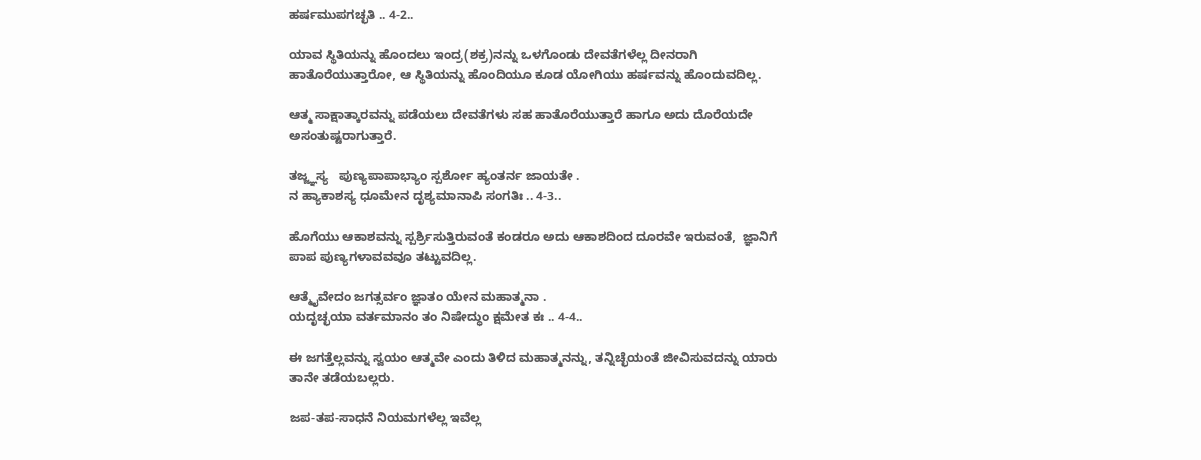ಹರ್ಷಮುಪಗಚ್ಛತಿ .. 4-2..

ಯಾವ ಸ್ಥಿತಿಯನ್ನು ಹೊಂದಲು ಇಂದ್ರ(ಶಕ್ರ)ನನ್ನು ಒಳಗೊಂಡು ದೇವತೆಗಳೆಲ್ಲ ದೀನರಾಗಿ ಹಾತೊರೆಯುತ್ತಾರೋ, ಆ ಸ್ಥಿತಿಯನ್ನು ಹೊಂದಿಯೂ ಕೂಡ ಯೋಗಿಯು ಹರ್ಷವನ್ನು ಹೊಂದುವದಿಲ್ಲ.

ಆತ್ಮ ಸಾಕ್ಷಾತ್ಕಾರವನ್ನು ಪಡೆಯಲು ದೇವತೆಗಳು ಸಹ ಹಾತೊರೆಯುತ್ತಾರೆ ಹಾಗೂ ಅದು ದೊರೆಯದೇ ಅಸಂತುಷ್ಟರಾಗುತ್ತಾರೆ.

ತಜ್ಜ್ಞಸ್ಯ   ಪುಣ್ಯಪಾಪಾಭ್ಯಾಂ ಸ್ಪರ್ಶೋ ಹ್ಯಂತರ್ನ ಜಾಯತೇ .
ನ ಹ್ಯಾಕಾಶಸ್ಯ ಧೂಮೇನ ದೃಶ್ಯಮಾನಾಪಿ ಸಂಗತಿಃ .. 4-3..

ಹೊಗೆಯು ಆಕಾಶವನ್ನು ಸ್ಪರ್ಶ್ರಿಸುತ್ತಿರುವಂತೆ ಕಂಡರೂ ಅದು ಆಕಾಶದಿಂದ ದೂರವೇ ಇರುವಂತೆ,  ಜ್ಞಾನಿಗೆ ಪಾಪ ಪುಣ್ಯಗಳಾವವವೂ ತಟ್ಟುವದಿಲ್ಲ.

ಆತ್ಮೈವೇದಂ ಜಗತ್ಸರ್ವಂ ಜ್ಞಾತಂ ಯೇನ ಮಹಾತ್ಮನಾ .
ಯದೃಚ್ಛಯಾ ವರ್ತಮಾನಂ ತಂ ನಿಷೇದ್ಧುಂ ಕ್ಷಮೇತ ಕಃ .. 4-4..

ಈ ಜಗತ್ತೆಲ್ಲವನ್ನು ಸ್ವಯಂ ಆತ್ಮವೇ ಎಂದು ತಿಳಿದ ಮಹಾತ್ಮನನ್ನು, ತನ್ನಿಚ್ಛೆಯಂತೆ ಜೀವಿಸುವದನ್ನು ಯಾರು ತಾನೇ ತಡೆಯಬಲ್ಲರು.

ಜಪ-ತಪ-ಸಾಧನೆ ನಿಯಮಗಳೆಲ್ಲ ಇವೆಲ್ಲ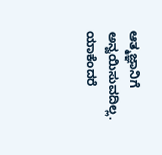ಆತ್ಮಜ್ಞಾನಿಗೆ ಅನ್ವಯಿಸುವದಿಲ್ಲ. ಯಾಕೆಂದರೆ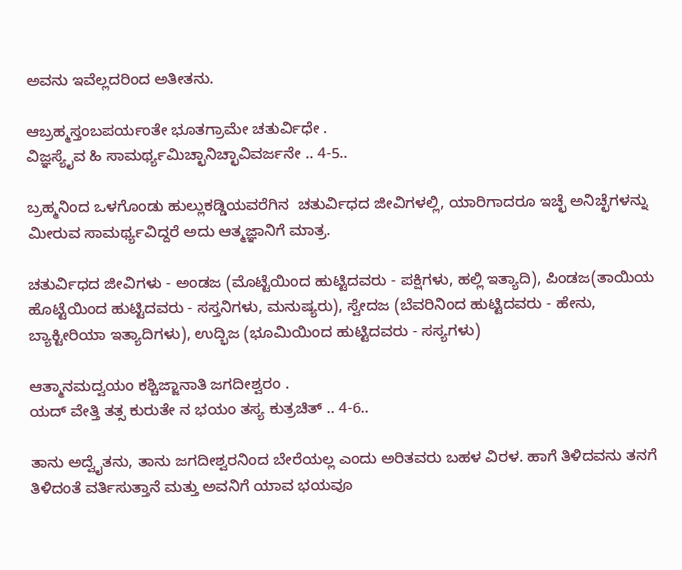ಅವನು ಇವೆಲ್ಲದರಿಂದ ಅತೀತನು.

ಆಬ್ರಹ್ಮಸ್ತಂಬಪರ್ಯಂತೇ ಭೂತಗ್ರಾಮೇ ಚತುರ್ವಿಧೇ .
ವಿಜ್ಞಸ್ಯೈವ ಹಿ ಸಾಮರ್ಥ್ಯಮಿಚ್ಛಾನಿಚ್ಛಾವಿವರ್ಜನೇ .. 4-5..

ಬ್ರಹ್ಮನಿಂದ ಒಳಗೊಂಡು ಹುಲ್ಲುಕಡ್ಡಿಯವರೆಗಿನ  ಚತುರ್ವಿಧದ ಜೀವಿಗಳಲ್ಲಿ, ಯಾರಿಗಾದರೂ ಇಚ್ಛೆ ಅನಿಚ್ಛೆಗಳನ್ನು ಮೀರುವ ಸಾಮರ್ಥ್ಯವಿದ್ದರೆ ಅದು ಆತ್ಮಜ್ಞಾನಿಗೆ ಮಾತ್ರ.

ಚತುರ್ವಿಧದ ಜೀವಿಗಳು - ಅಂಡಜ (ಮೊಟ್ಟೆಯಿಂದ ಹುಟ್ಟಿದವರು - ಪಕ್ಷಿಗಳು, ಹಲ್ಲಿ ಇತ್ಯಾದಿ), ಪಿಂಡಜ(ತಾಯಿಯ ಹೊಟ್ಟೆಯಿಂದ ಹುಟ್ಟಿದವರು - ಸಸ್ತನಿಗಳು, ಮನುಷ್ಯರು), ಸ್ವೇದಜ (ಬೆವರಿನಿಂದ ಹುಟ್ಟಿದವರು - ಹೇನು, ಬ್ಯಾಕ್ಟೀರಿಯಾ ಇತ್ಯಾದಿಗಳು), ಉದ್ಭಿಜ (ಭೂಮಿಯಿಂದ ಹುಟ್ಟಿದವರು - ಸಸ್ಯಗಳು)

ಆತ್ಮಾನಮದ್ವಯಂ ಕಶ್ಚಿಜ್ಜಾನಾತಿ ಜಗದೀಶ್ವರಂ .
ಯದ್ ವೇತ್ತಿ ತತ್ಸ ಕುರುತೇ ನ ಭಯಂ ತಸ್ಯ ಕುತ್ರಚಿತ್ .. 4-6..

ತಾನು ಅದ್ವೈತನು, ತಾನು ಜಗದೀಶ್ವರನಿಂದ ಬೇರೆಯಲ್ಲ ಎಂದು ಅರಿತವರು ಬಹಳ ವಿರಳ. ಹಾಗೆ ತಿಳಿದವನು ತನಗೆ ತಿಳಿದಂತೆ ವರ್ತಿಸುತ್ತಾನೆ ಮತ್ತು ಅವನಿಗೆ ಯಾವ ಭಯವೂ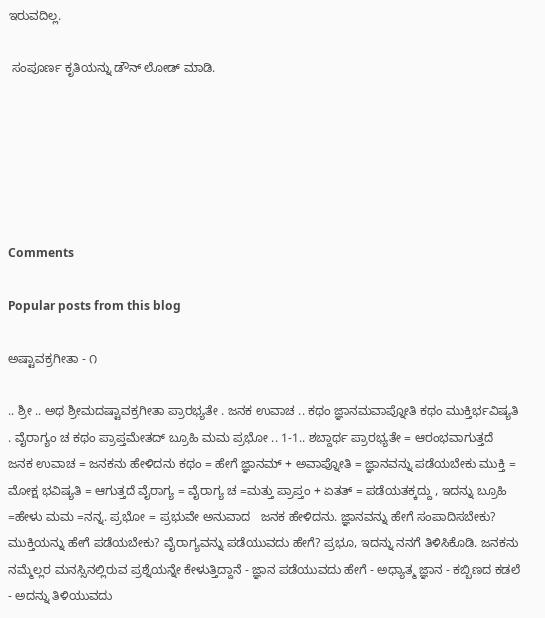ಇರುವದಿಲ್ಲ.

 ಸಂಪೂರ್ಣ ಕೃತಿಯನ್ನು ಡೌನ್ ಲೋಡ್ ಮಾಡಿ.






Comments

Popular posts from this blog

ಅಷ್ಟಾವಕ್ರಗೀತಾ - ೧

.. ಶ್ರೀ .. ಅಥ ಶ್ರೀಮದಷ್ಟಾವಕ್ರಗೀತಾ ಪ್ರಾರಭ್ಯತೇ . ಜನಕ ಉವಾಚ .. ಕಥಂ ಜ್ಞಾನಮವಾಪ್ನೋತಿ ಕಥಂ ಮುಕ್ತಿರ್ಭವಿಷ್ಯತಿ . ವೈರಾಗ್ಯಂ ಚ ಕಥಂ ಪ್ರಾಪ್ತಮೇತದ್ ಬ್ರೂಹಿ ಮಮ ಪ್ರಭೋ .. 1-1.. ಶಬ್ದಾರ್ಥ ಪ್ರಾರಭ್ಯತೇ = ಆರಂಭವಾಗುತ್ತದೆ ಜನಕ ಉವಾಚ = ಜನಕನು ಹೇಳಿದನು ಕಥಂ = ಹೇಗೆ ಜ್ಞಾನಮ್ + ಅವಾಪ್ನೋತಿ = ಜ್ಞಾನವನ್ನು ಪಡೆಯಬೇಕು ಮುಕ್ತಿ = ಮೋಕ್ಷ ಭವಿಷ್ಯತಿ = ಆಗುತ್ತದೆ ವೈರಾಗ್ಯ = ವೈರಾಗ್ಯ ಚ =ಮತ್ತು ಪ್ರಾಪ್ತಂ + ಏತತ್ = ಪಡೆಯತಕ್ಕದ್ದು , ಇದನ್ನು ಬ್ರೂಹಿ =ಹೇಳು ಮಮ =ನನ್ನ. ಪ್ರಭೋ = ಪ್ರಭುವೇ ಅನುವಾದ   ಜನಕ ಹೇಳಿದನು. ಜ್ಞಾನವನ್ನು ಹೇಗೆ ಸಂಪಾದಿಸಬೇಕು? ಮುಕ್ತಿಯನ್ನು ಹೇಗೆ ಪಡೆಯಬೇಕು? ವೈರಾಗ್ಯವನ್ನು ಪಡೆಯುವದು ಹೇಗೆ? ಪ್ರಭೂ, ಇದನ್ನು ನನಗೆ ತಿಳಿಸಿಕೊಡಿ. ಜನಕನು ನಮ್ಮೆಲ್ಲರ ಮನಸ್ಸಿನಲ್ಲಿರುವ ಪ್ರಶ್ನೆಯನ್ನೇ ಕೇಳುತ್ತಿದ್ದಾನೆ - ಜ್ಞಾನ ಪಡೆಯುವದು ಹೇಗೆ - ಅಧ್ಯಾತ್ಮ ಜ್ಞಾನ - ಕಬ್ಬಿಣದ ಕಡಲೆ - ಅದನ್ನು ತಿಳಿಯುವದು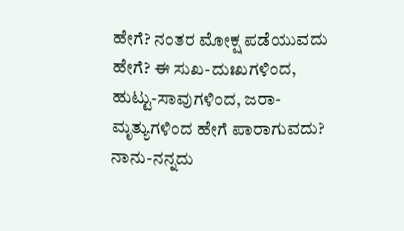ಹೇಗೆ? ನಂತರ ಮೋಕ್ಷ ಪಡೆಯುವದು ಹೇಗೆ? ಈ ಸುಖ-ದುಃಖಗಳಿಂದ, ಹುಟ್ಟು-ಸಾವುಗಳಿಂದ, ಜರಾ-ಮೃತ್ಯುಗಳಿಂದ ಹೇಗೆ ಪಾರಾಗುವದು? ನಾನು-ನನ್ನದು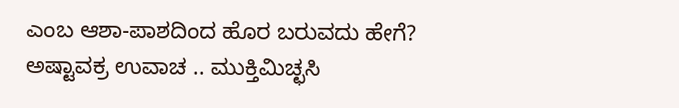ಎಂಬ ಆಶಾ-ಪಾಶದಿಂದ ಹೊರ ಬರುವದು ಹೇಗೆ? ಅಷ್ಟಾವಕ್ರ ಉವಾಚ .. ಮುಕ್ತಿಮಿಚ್ಛಸಿ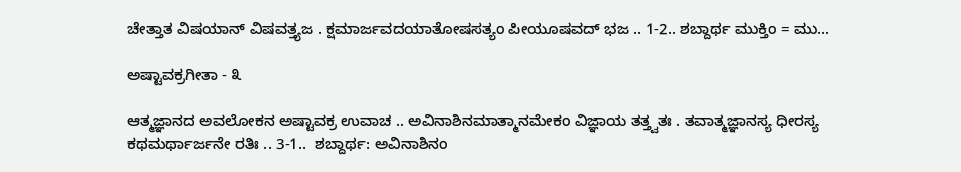ಚೇತ್ತಾತ ವಿಷಯಾನ್ ವಿಷವತ್ತ್ಯಜ . ಕ್ಷಮಾರ್ಜವದಯಾತೋಷಸತ್ಯಂ ಪೀಯೂಷವದ್ ಭಜ .. 1-2.. ಶಬ್ದಾರ್ಥ ಮುಕ್ತಿಂ = ಮು...

ಅಷ್ಟಾವಕ್ರಗೀತಾ - ೩

ಆತ್ಮಜ್ಞಾನದ ಅವಲೋಕನ ಅಷ್ಟಾವಕ್ರ ಉವಾಚ .. ಅವಿನಾಶಿನಮಾತ್ಮಾನಮೇಕಂ ವಿಜ್ಞಾಯ ತತ್ತ್ವತಃ . ತವಾತ್ಮಜ್ಞಾನಸ್ಯ ಧೀರಸ್ಯ ಕಥಮರ್ಥಾರ್ಜನೇ ರತಿಃ .. 3-1..  ಶಬ್ದಾರ್ಥ: ಅವಿನಾಶಿನಂ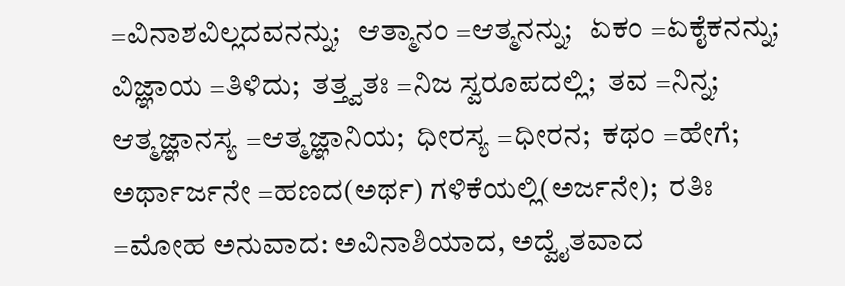=ವಿನಾಶವಿಲ್ಲದವನನ್ನು;   ಆತ್ಮಾನಂ =ಆತ್ಮನನ್ನು;   ಏಕಂ =ಏಕೈಕನನ್ನು;  ವಿಜ್ಞಾಯ =ತಿಳಿದು;  ತತ್ತ್ವತಃ =ನಿಜ ಸ್ವರೂಪದಲ್ಲಿ;  ತವ =ನಿನ್ನ;  ಆತ್ಮಜ್ಞಾನಸ್ಯ =ಆತ್ಮಜ್ಞಾನಿಯ;  ಧೀರಸ್ಯ =ಧೀರನ;  ಕಥಂ =ಹೇಗೆ;  ಅರ್ಥಾರ್ಜನೇ =ಹಣದ(ಅರ್ಥ) ಗಳಿಕೆಯಲ್ಲಿ(ಅರ್ಜನೇ);  ರತಿಃ =ಮೋಹ ಅನುವಾದ: ಅವಿನಾಶಿಯಾದ, ಅದ್ವೈತವಾದ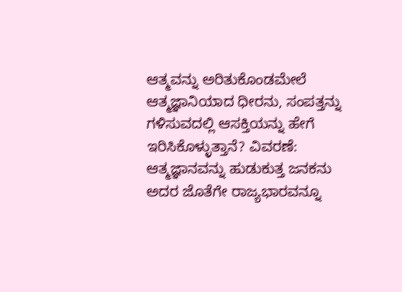ಆತ್ಮವನ್ನು ಅರಿತುಕೊಂಡಮೇಲೆ ಆತ್ಮಜ್ಞಾನಿಯಾದ ಧೀರನು, ಸಂಪತ್ತನ್ನು ಗಳಿಸುವದಲ್ಲಿ ಆಸಕ್ತಿಯನ್ನು ಹೇಗೆ ಇರಿಸಿಕೊಳ್ಳುತ್ತಾನೆ? ವಿವರಣೆ: ಆತ್ಮಜ್ಞಾನವನ್ನು ಹುಡುಕುತ್ತ ಜನಕನು ಅದರ ಜೊತೆಗೇ ರಾಜ್ಯಭಾರವನ್ನೂ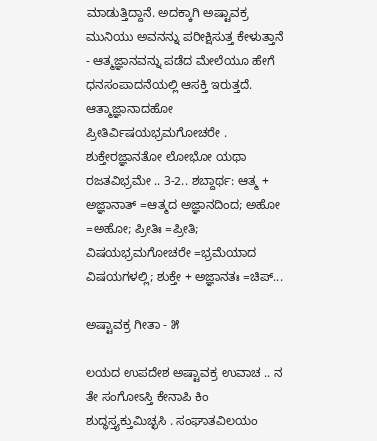ಮಾಡುತ್ತಿದ್ದಾನೆ. ಅದಕ್ಕಾಗಿ ಅಷ್ಟಾವಕ್ರ ಮುನಿಯು ಅವನನ್ನು ಪರೀಕ್ಷಿಸುತ್ತ ಕೇಳುತ್ತಾನೆ - ಆತ್ಮಜ್ಞಾನವನ್ನು ಪಡೆದ ಮೇಲೆಯೂ ಹೇಗೆ ಧನಸಂಪಾದನೆಯಲ್ಲಿ ಆಸಕ್ತಿ ಇರುತ್ತದೆ.  ಆತ್ಮಾಜ್ಞಾನಾದಹೋ ಪ್ರೀತಿರ್ವಿಷಯಭ್ರಮಗೋಚರೇ . ಶುಕ್ತೇರಜ್ಞಾನತೋ ಲೋಭೋ ಯಥಾ ರಜತವಿಭ್ರಮೇ .. 3-2.. ಶಬ್ದಾರ್ಥ: ಆತ್ಮ + ಅಜ್ಞಾನಾತ್ =ಆತ್ಮದ ಅಜ್ಞಾನದಿಂದ; ಅಹೋ =ಅಹೋ; ಪ್ರೀತಿಃ =ಪ್ರೀತಿ; ವಿಷಯಭ್ರಮಗೋಚರೇ =ಭ್ರಮೆಯಾದ ವಿಷಯಗಳಲ್ಲಿ; ಶುಕ್ತೇ + ಅಜ್ಞಾನತಃ =ಚಿಪ್...

ಅಷ್ಟಾವಕ್ರ ಗೀತಾ - ೫

ಲಯದ ಉಪದೇಶ ಅಷ್ಟಾವಕ್ರ ಉವಾಚ .. ನ ತೇ ಸಂಗೋಽಸ್ತಿ ಕೇನಾಪಿ ಕಿಂ ಶುದ್ಧಸ್ತ್ಯಕ್ತುಮಿಚ್ಛಸಿ . ಸಂಘಾತವಿಲಯಂ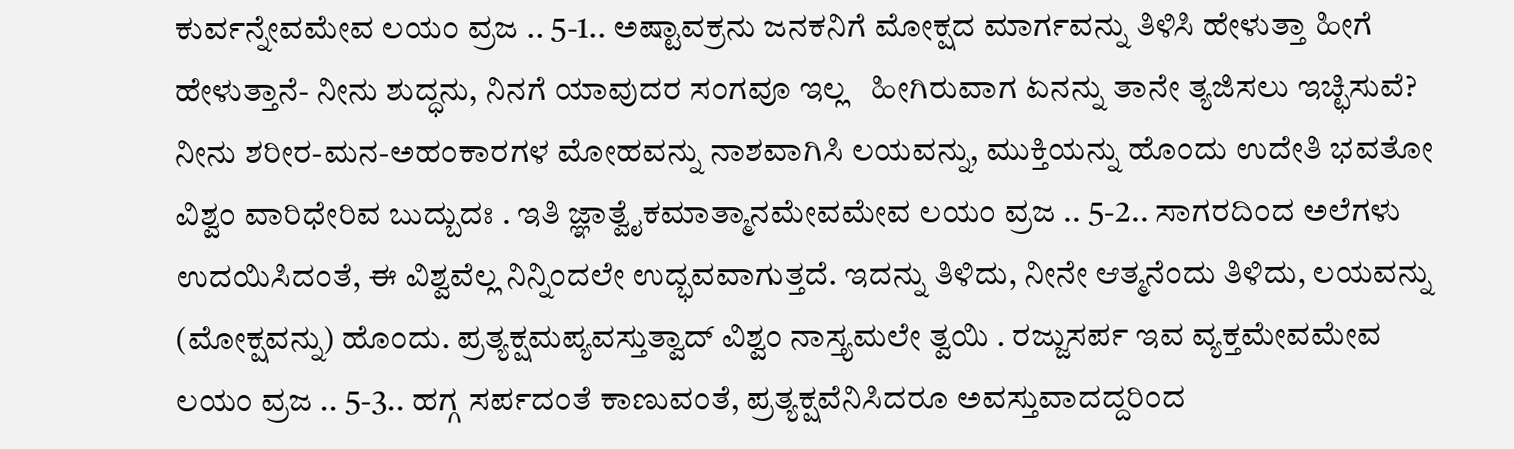ಕುರ್ವನ್ನೇವಮೇವ ಲಯಂ ವ್ರಜ .. 5-1.. ಅಷ್ಟಾವಕ್ರನು ಜನಕನಿಗೆ ಮೋಕ್ಷದ ಮಾರ್ಗವನ್ನು ತಿಳಿಸಿ ಹೇಳುತ್ತಾ ಹೀಗೆ ಹೇಳುತ್ತಾನೆ- ನೀನು ಶುದ್ಧನು, ನಿನಗೆ ಯಾವುದರ ಸಂಗವೂ ಇಲ್ಲ   ಹೀಗಿರುವಾಗ ಏನನ್ನು ತಾನೇ ತ್ಯಜಿಸಲು ಇಚ್ಛಿಸುವೆ? ನೀನು ಶರೀರ-ಮನ-ಅಹಂಕಾರಗಳ ಮೋಹವನ್ನು ನಾಶವಾಗಿಸಿ ಲಯವನ್ನು, ಮುಕ್ತಿಯನ್ನು ಹೊಂದು ಉದೇತಿ ಭವತೋ ವಿಶ್ವಂ ವಾರಿಧೇರಿವ ಬುದ್ಬುದಃ . ಇತಿ ಜ್ಞಾತ್ವೈಕಮಾತ್ಮಾನಮೇವಮೇವ ಲಯಂ ವ್ರಜ .. 5-2.. ಸಾಗರದಿಂದ ಅಲೆಗಳು ಉದಯಿಸಿದಂತೆ, ಈ ವಿಶ್ವವೆಲ್ಲ ನಿನ್ನಿಂದಲೇ ಉದ್ಭವವಾಗುತ್ತದೆ. ಇದನ್ನು ತಿಳಿದು, ನೀನೇ ಆತ್ಮನೆಂದು ತಿಳಿದು, ಲಯವನ್ನು (ಮೋಕ್ಷವನ್ನು) ಹೊಂದು. ಪ್ರತ್ಯಕ್ಷಮಪ್ಯವಸ್ತುತ್ವಾದ್ ವಿಶ್ವಂ ನಾಸ್ತ್ಯಮಲೇ ತ್ವಯಿ . ರಜ್ಜುಸರ್ಪ ಇವ ವ್ಯಕ್ತಮೇವಮೇವ ಲಯಂ ವ್ರಜ .. 5-3.. ಹಗ್ಗ ಸರ್ಪದಂತೆ ಕಾಣುವಂತೆ, ಪ್ರತ್ಯಕ್ಷವೆನಿಸಿದರೂ ಅವಸ್ತುವಾದದ್ದರಿಂದ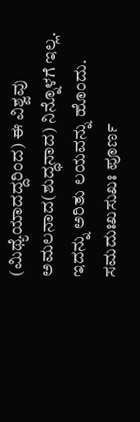(ಮಿಥ್ಯೆಯಾದದ್ದರಿಂದ) ಈ ವಿಶ್ವವು ಅಮಲನಾದ(ಶುದ್ಧನಾದ) ನಿನ್ನೊಳಗೆ ಇಲ್ಲ. ಇದನ್ನು ಅರಿತು ಲಯವನ್ನು ಹೊಂದು. ಸಮದುಃಖಸುಖಃ ಪೂರ್ಣ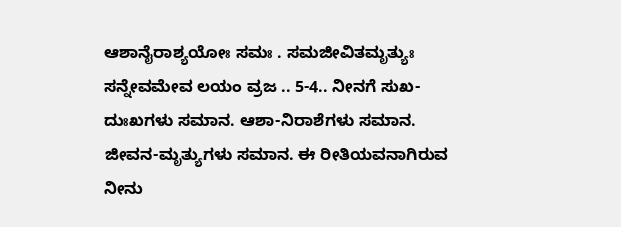ಆಶಾನೈರಾಶ್ಯಯೋಃ ಸಮಃ . ಸಮಜೀವಿತಮೃತ್ಯುಃ ಸನ್ನೇವಮೇವ ಲಯಂ ವ್ರಜ .. 5-4.. ನೀನಗೆ ಸುಖ-ದುಃಖಗಳು ಸಮಾನ. ಆಶಾ-ನಿರಾಶೆಗಳು ಸಮಾನ. ಜೀವನ-ಮೃತ್ಯುಗಳು ಸಮಾನ. ಈ ರೀತಿಯವನಾಗಿರುವ ನೀನು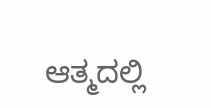ಆತ್ಮದಲ್ಲಿ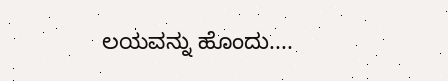ಲಯವನ್ನು ಹೊಂದು....